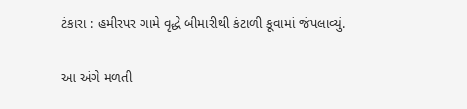ટંકારા : હમીરપર ગામે વૃદ્ધે બીમારીથી કંટાળી કૂવામાં જંપલાવ્યું.

આ અંગે મળતી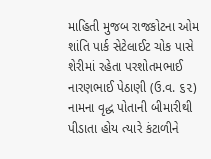માહિતી મુજબ રાજકોટના ઓમ શાંતિ પાર્ક સેટેલાઈટ ચોક પાસે શેરીમાં રહેતા પરશોતમભાઈ નારણભાઈ પેઠાણી (ઉ.વ. ૬૨) નામના વૃદ્ધ પોતાની બીમારીથી પીડાતા હોય ત્યારે કંટાળીને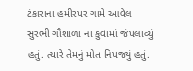ટંકારાના હમીરપર ગામે આવેલ સુરભી ગૌશાળા ના કુવામાં જંપલાવ્યું હતું. ત્યારે તેમનું મોત નિપજ્યું હતું.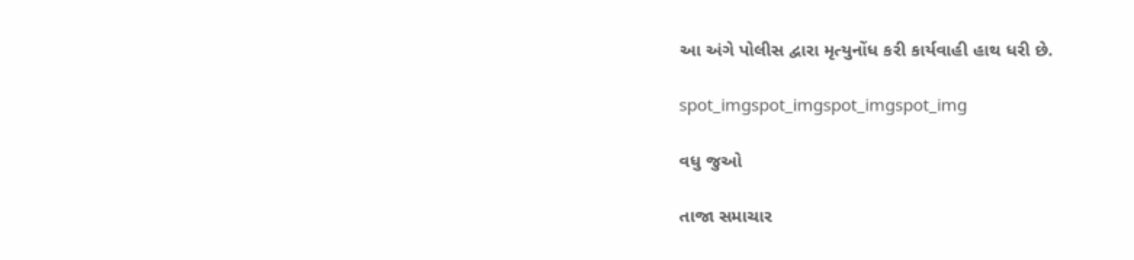આ અંગે પોલીસ દ્વારા મૃત્યુનોંધ કરી કાર્યવાહી હાથ ધરી છે.

spot_imgspot_imgspot_imgspot_img

વધુ જુઓ

તાજા સમાચાર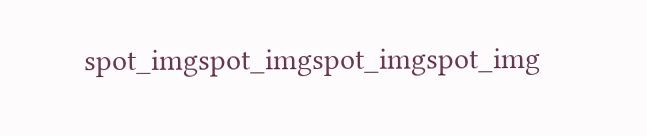spot_imgspot_imgspot_imgspot_img